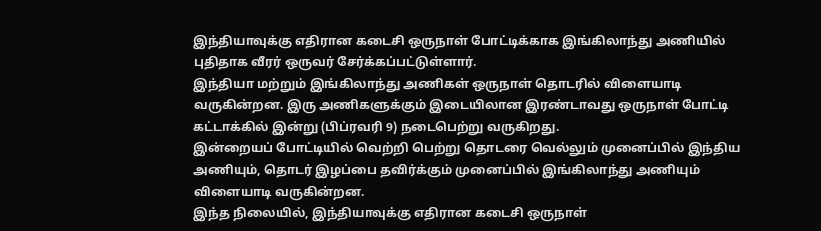இந்தியாவுக்கு எதிரான கடைசி ஒருநாள் போட்டிக்காக இங்கிலாந்து அணியில் புதிதாக வீரர் ஒருவர் சேர்க்கப்பட்டுள்ளார்.
இந்தியா மற்றும் இங்கிலாந்து அணிகள் ஒருநாள் தொடரில் விளையாடி வருகின்றன. இரு அணிகளுக்கும் இடையிலான இரண்டாவது ஒருநாள் போட்டி கட்டாக்கில் இன்று (பிப்ரவரி 9) நடைபெற்று வருகிறது.
இன்றையப் போட்டியில் வெற்றி பெற்று தொடரை வெல்லும் முனைப்பில் இந்திய அணியும், தொடர் இழப்பை தவிர்க்கும் முனைப்பில் இங்கிலாந்து அணியும் விளையாடி வருகின்றன.
இந்த நிலையில், இந்தியாவுக்கு எதிரான கடைசி ஒருநாள்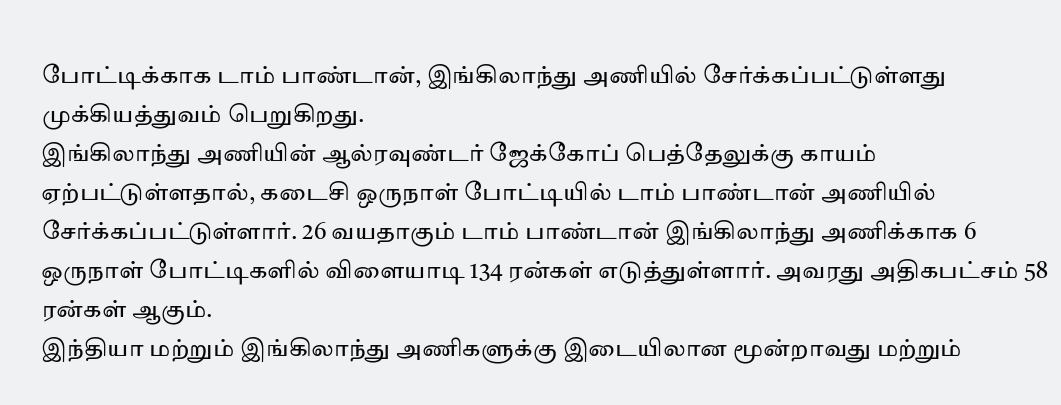போட்டிக்காக டாம் பாண்டான், இங்கிலாந்து அணியில் சேர்க்கப்பட்டுள்ளது முக்கியத்துவம் பெறுகிறது.
இங்கிலாந்து அணியின் ஆல்ரவுண்டர் ஜேக்கோப் பெத்தேலுக்கு காயம் ஏற்பட்டுள்ளதால், கடைசி ஒருநாள் போட்டியில் டாம் பாண்டான் அணியில் சேர்க்கப்பட்டுள்ளார். 26 வயதாகும் டாம் பாண்டான் இங்கிலாந்து அணிக்காக 6 ஒருநாள் போட்டிகளில் விளையாடி 134 ரன்கள் எடுத்துள்ளார். அவரது அதிகபட்சம் 58 ரன்கள் ஆகும்.
இந்தியா மற்றும் இங்கிலாந்து அணிகளுக்கு இடையிலான மூன்றாவது மற்றும்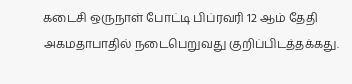கடைசி ஒருநாள் போட்டி பிப்ரவரி 12 ஆம் தேதி அகமதாபாதில் நடைபெறுவது குறிப்பிடத்தக்கது.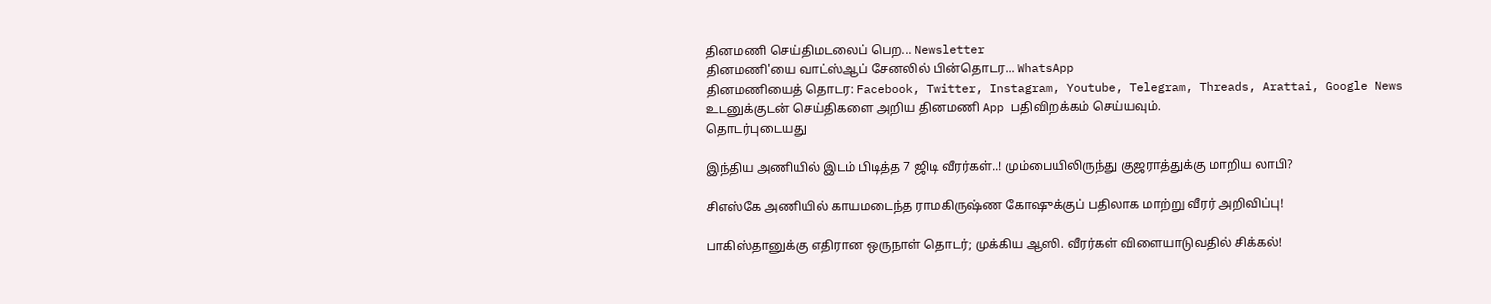தினமணி செய்திமடலைப் பெற... Newsletter
தினமணி'யை வாட்ஸ்ஆப் சேனலில் பின்தொடர... WhatsApp
தினமணியைத் தொடர: Facebook, Twitter, Instagram, Youtube, Telegram, Threads, Arattai, Google News
உடனுக்குடன் செய்திகளை அறிய தினமணி App பதிவிறக்கம் செய்யவும்.
தொடர்புடையது

இந்திய அணியில் இடம் பிடித்த 7 ஜிடி வீரர்கள்..! மும்பையிலிருந்து குஜராத்துக்கு மாறிய லாபி?

சிஎஸ்கே அணியில் காயமடைந்த ராமகிருஷ்ண கோஷுக்குப் பதிலாக மாற்று வீரர் அறிவிப்பு!

பாகிஸ்தானுக்கு எதிரான ஒருநாள் தொடர்; முக்கிய ஆஸி. வீரர்கள் விளையாடுவதில் சிக்கல்!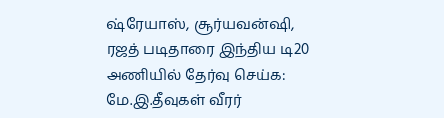ஷ்ரேயாஸ், சூர்யவன்ஷி, ரஜத் படிதாரை இந்திய டி20 அணியில் தேர்வு செய்க: மே.இ.தீவுகள் வீரர்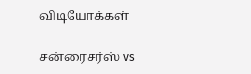விடியோக்கள்

சன்ரைசர்ஸ் vs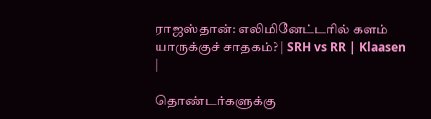ராஜஸ்தான்: எலிமினேட்டரில் களம் யாருக்குச் சாதகம்? | SRH vs RR | Klaasen |

தொண்டர்களுக்கு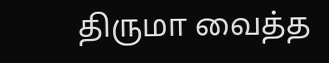திருமா வைத்த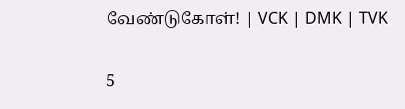வேண்டுகோள்! | VCK | DMK | TVK

5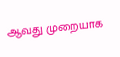ஆவது முறையாக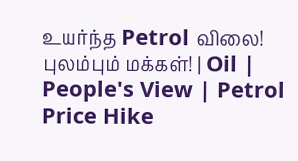உயர்ந்த Petrol விலை! புலம்பும் மக்கள்! | Oil | People's View | Petrol Price Hike